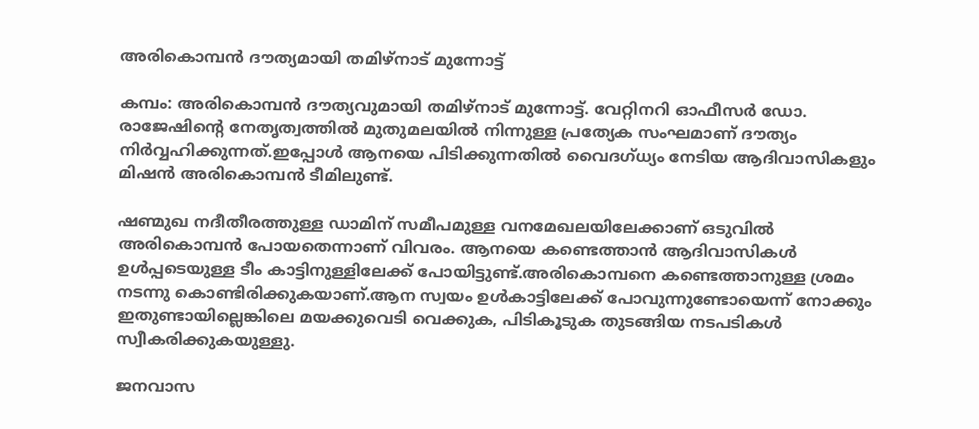അരികൊമ്പന്‍ ദൗത്യമായി തമിഴ്‌നാട് മുന്നോട്ട്

കമ്പം: അരികൊമ്പന്‍ ദൗത്യവുമായി തമിഴ്‌നാട് മുന്നോട്ട്. വേറ്റിനറി ഓഫീസര്‍ ഡോ. രാജേഷിന്റെ നേതൃത്വത്തില്‍ മുതുമലയില്‍ നിന്നുള്ള പ്രത്യേക സംഘമാണ് ദൗത്യം നിര്‍വ്വഹിക്കുന്നത്.ഇപ്പോള്‍ ആനയെ പിടിക്കുന്നതില്‍ വൈദഗ്ധ്യം നേടിയ ആദിവാസികളും മിഷന്‍ അരികൊമ്പന്‍ ടീമിലുണ്ട്.

ഷണ്മുഖ നദീതീരത്തുള്ള ഡാമിന് സമീപമുള്ള വനമേഖലയിലേക്കാണ് ഒടുവില്‍ അരികൊമ്പന്‍ പോയതെന്നാണ് വിവരം. ആനയെ കണ്ടെത്താന്‍ ആദിവാസികള്‍ ഉള്‍പ്പടെയുള്ള ടീം കാട്ടിനുള്ളിലേക്ക് പോയിട്ടുണ്ട്.അരികൊമ്പനെ കണ്ടെത്താനുള്ള ശ്രമം നടന്നു കൊണ്ടിരിക്കുകയാണ്.ആന സ്വയം ഉള്‍കാട്ടിലേക്ക് പോവുന്നുണ്ടോയെന്ന് നോക്കും ഇതുണ്ടായില്ലെങ്കിലെ മയക്കുവെടി വെക്കുക, പിടികൂടുക തുടങ്ങിയ നടപടികള്‍ സ്വീകരിക്കുകയുള്ളു.

ജനവാസ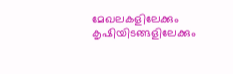മേഖലകളിലേക്കും കൃഷിയിടങ്ങളിലേക്കും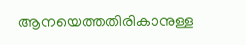ആനയെത്തതിരികാനുള്ള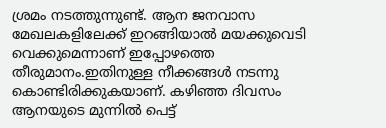ശ്രമം നടത്തുന്നുണ്ട്. ആന ജനവാസ മേഖലകളിലേക്ക് ഇറങ്ങിയാല്‍ മയക്കുവെടി വെക്കുമെന്നാണ് ഇപ്പോഴത്തെ തീരുമാനം.ഇതിനുള്ള നീക്കങ്ങള്‍ നടന്നു കൊണ്ടിരിക്കുകയാണ്. കഴിഞ്ഞ ദിവസം ആനയുടെ മുന്നില്‍ പെട്ട്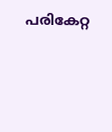പരികേറ്റ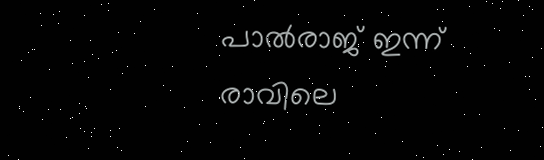പാല്‍രാജ് ഇന്ന് രാവിലെ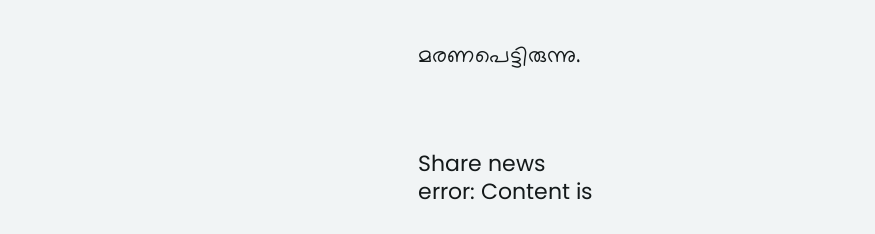മരണപെട്ടിരുന്നു.



Share news
error: Content is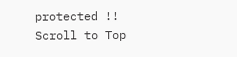protected !!
Scroll to Top